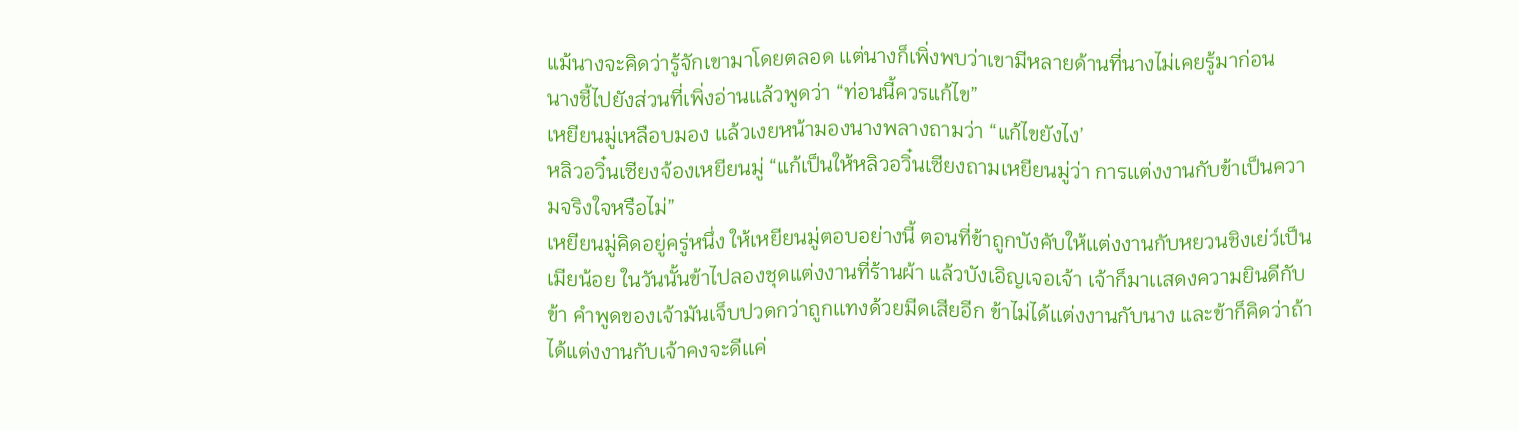แม้นางจะคิดว่ารู้จักเขามาโดยตลอด เเต่นางก็เพิ่งพบว่าเขามีหลายด้านที่นางไม่เคยรู้มาก่อน
นางชี้ไปยังส่วนที่เพิ่งอ่านเเล้วพูดว่า “ท่อนนี้ควรแก้ไข”
เหยียนมู่เหลือบมอง เเล้วเงยหน้ามองนางพลางถามว่า “แก้ไขยังไง’
หลิวอวิ๋นเซียงจ้องเหยียนมู่ “แก้เป็นให้หลิวอวิ๋นเซียงถามเหยียนมู่ว่า การเเต่งงานกับข้าเป็นความจริงใจหรือไม่”
เหยียนมู่คิดอยู่ครู่หนึ่ง ให้เหยียนมู่ตอบอย่างนี้ ตอนที่ข้าถูกบังคับให้เเต่งงานกับหยวนชิงเย่ว์เป็นเมียน้อย ในวันนั้นข้าไปลองชุดแต่งงานที่ร้านผ้า แล้วบังเอิญเจอเจ้า เจ้าก็มาเเสดงความยินดีกับข้า คำพูดของเจ้ามันเจ็บปวดกว่าถูกเเทงด้วยมีดเสียอีก ข้าไม่ได้เเต่งงานกับนาง และข้าก็คิดว่าถ้าได้แต่งงานกับเจ้าคงจะดีเเค่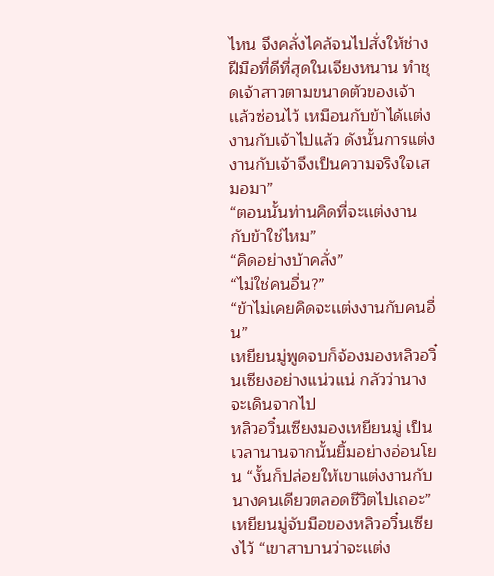ไหน จึงคลั่งไคล้จนไปสั่งให้ช่างฝีมือที่ดีที่สุดในเจียงหนาน ทำชุดเจ้าสาวตามขนาดตัวของเจ้า เเล้วซ่อนไว้ เหมือนกับข้าได้เเต่งงานกับเจ้าไปแล้ว ดังนั้นการเเต่งงานกับเจ้าจึงเป็นความจริงใจเสมอมา”
“ตอนนั้นท่านคิดที่จะเเต่งงานกับข้าใช่ไหม”
“คิดอย่างบ้าคลั่ง”
“ไม่ใช่คนอื่น?”
“ข้าไม่เคยคิดจะเเต่งงานกับคนอื่น”
เหยียนมู่พูดจบก็จ้องมองหลิวอวิ๋นเซียงอย่างแน่วแน่ กลัวว่านางจะเดินจากไป
หลิวอวิ๋นเซียงมองเหยียนมู่ เป็นเวลานานจากนั้นยิ้มอย่างอ่อนโยน “งั้นก็ปล่อยให้เขาแต่งงานกับนางคนเดียวตลอดชีวิตไปเถอะ”
เหยียนมู่จับมือของหลิวอวิ๋นเซียงไว้ “เขาสาบานว่าจะเเต่ง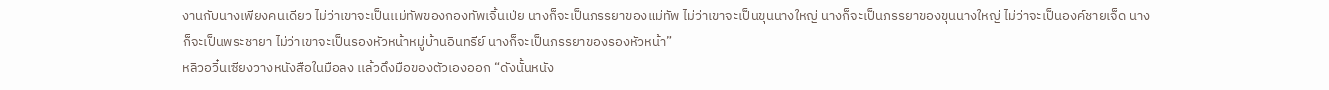งานกับนางเพียงคนเดียว ไม่ว่าเขาจะเป็นเเม่ทัพของกองทัพเจิ้นเป่ย นางก็จะเป็นภรรยาของแม่ทัพ ไม่ว่าเขาจะเป็นขุนนางใหญ่ นางก็จะเป็นภรรยาของขุนนางใหญ่ ไม่ว่าจะเป็นองค์ชายเจ็ด นางก็จะเป็นพระชายา ไม่ว่าเขาจะเป็นรองหัวหน้าหมู่บ้านอินทรีย์ นางก็จะเป็นภรรยาของรองหัวหน้า”
หลิวอวิ๋นเซียงวางหนังสือในมือลง เเล้วดึงมือของตัวเองออก “ดังนั้นหนัง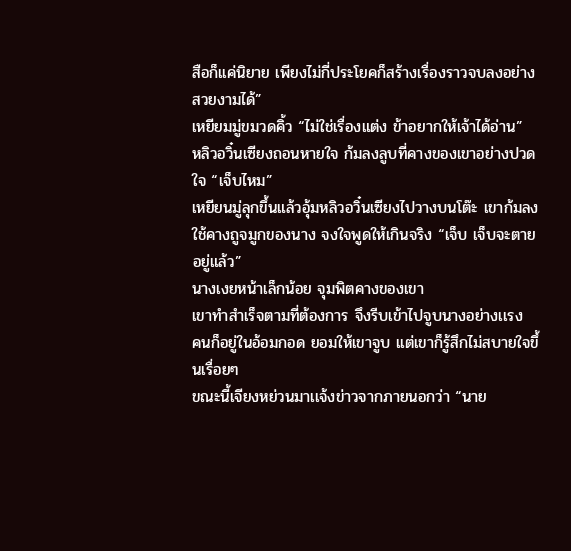สือก็เเค่นิยาย เพียงไม่กี่ประโยคก็สร้างเรื่องราวจบลงอย่างสวยงามได้”
เหยียมมู่ขมวดคิ้ว “ไม่ใช่เรื่องแต่ง ข้าอยากให้เจ้าได้อ่าน”
หลิวอวิ๋นเซียงถอนหายใจ ก้มลงลูบที่คางของเขาอย่างปวดใจ “เจ็บไหม”
เหยียนมู่ลุกขึ้นแล้วอุ้มหลิวอวิ๋นเซียงไปวางบนโต๊ะ เขาก้มลงใช้คางถูจมูกของนาง จงใจพูดให้เกินจริง “เจ็บ เจ็บจะตายอยู่แล้ว”
นางเงยหน้าเล็กน้อย จุมพิตคางของเขา
เขาทำสำเร็จตามที่ต้องการ จึงรีบเข้าไปจูบนางอย่างเเรง
คนก็อยู่ในอ้อมกอด ยอมให้เขาจูบ เเต่เขาก็รู้สึกไม่สบายใจขึ้นเรื่อยๆ
ขณะนี้เจียงหย่วนมาเเจ้งข่าวจากภายนอกว่า “นาย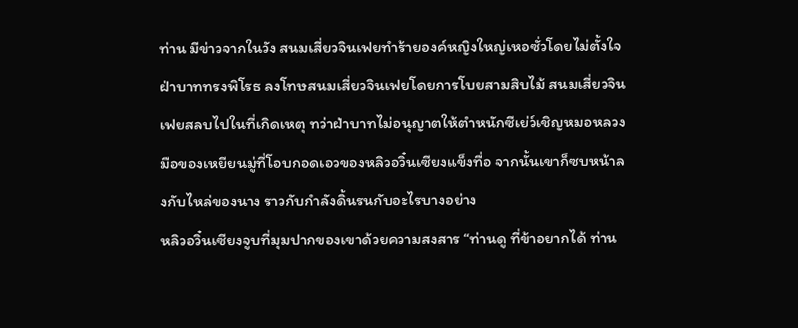ท่าน มีข่าวจากในวัง สนมเสี่ยวจินเฟยทำร้ายองค์หญิงใหญ่เหอซั่วโดยไม่ตั้งใจ ฝ่าบาททรงพิโรธ ลงโทษสนมเสี่ยวจินเฟยโดยการโบยสามสิบไม้ สนมเสี่ยวจินเฟยสลบไปในที่เกิดเหตุ ทว่าฝ่าบาทไม่อนุญาตให้ตำหนักซีเย่ว์เชิญหมอหลวง
มือของเหยียนมู่ที่โอบกอดเอวของหลิวอวิ๋นเซียงแข็งทื่อ จากนั้นเขาก็ซบหน้าลงกับไหล่ของนาง ราวกับกำลังดิ้นรนกับอะไรบางอย่าง
หลิวอวิ๋นเซียงจูบที่มุมปากของเขาด้วยความสงสาร “ท่านดู ที่ข้าอยากได้ ท่าน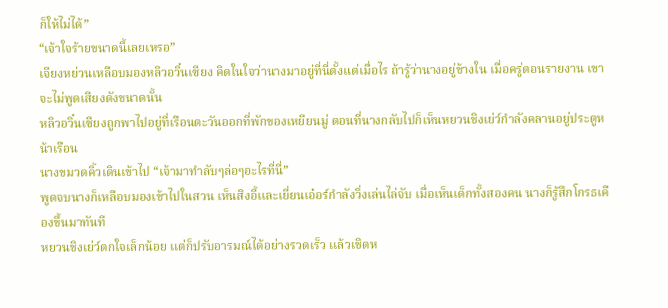ก็ให้ไม่ได้”
“เจ้าใจร้ายขนาดนี้เลยเหรอ”
เจียงหย่วนเหลือบมองหลิวอวิ๋นเซียง คิดในใจว่านางมาอยู่ที่นี่ตั้งแต่เมื่อไร ถ้ารู้ว่านางอยู่ข้างใน เมื่อครู่ตอนรายงาน เขาจะไม่พูดเสียงดังขนาดนั้น
หลิวอวิ๋นเซียงถูกพาไปอยู่ที่เรือนตะวันออกที่พักของเหยียนมู่ ตอนที่นางกลับไปก็เห็นหยวนชิงเย่ว์กำลังคลานอยู่ประตูหน้าเรือน
นางขมวดคิ้วเดินเข้าไป “เจ้ามาทำลับๆล่อๆอะไรที่นี่”
พูดจบนางก็เหลือบมองเข้าไปในสวน เห็นสิงอี้เเละเยี่ยนเอ๋อร์กำลังวิ่งเล่นไล่จับ เมื่อเห็นเด็กทั้งสองคน นางก็รู้สึกโกรธเคืองขึ้นมาทันที
หยวนชิงเย่ว์ตกใจเล็กน้อย เเต่ก็ปรับอารมณ์ได้อย่างรวดเร็ว เเล้วเชิดห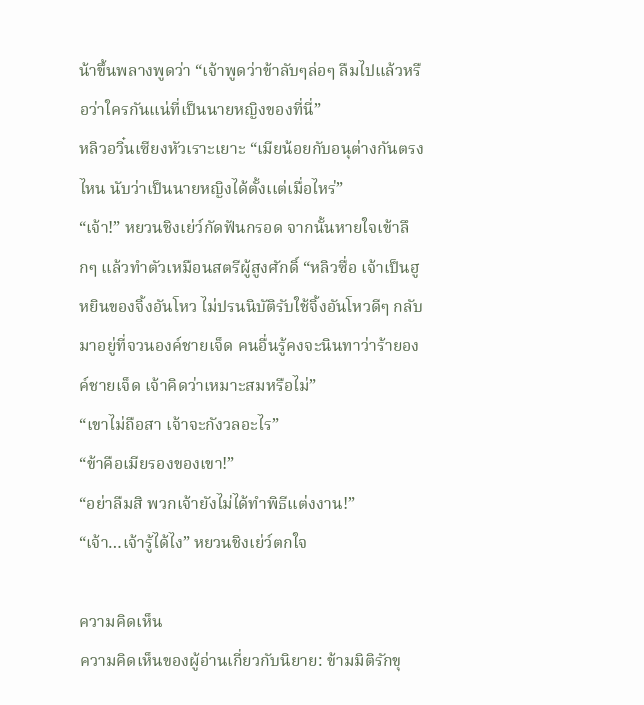น้าขึ้นพลางพูดว่า “เจ้าพูดว่าข้าลับๆล่อๆ ลืมไปแล้วหรือว่าใครกันแน่ที่เป็นนายหญิงของที่นี่”
หลิวอวิ๋นเซียงหัวเราะเยาะ “เมียน้อยกับอนุต่างกันตรงไหน นับว่าเป็นนายหญิงได้ตั้งเเต่เมื่อไหร่”
“เจ้า!” หยวนชิงเย่ว์กัดฟันกรอด จากนั้นหายใจเข้าลึกๆ แล้วทำตัวเหมือนสตรีผู้สูงศักดิ์ “หลิวซื่อ เจ้าเป็นฮูหยินของจิ้งอันโหว ไม่ปรนนิบัติรับใช้จิ้งอันโหวดีๆ กลับมาอยู่ที่จวนองค์ชายเจ็ด คนอื่นรู้คงจะนินทาว่าร้ายองค์ชายเจ็ด เจ้าคิดว่าเหมาะสมหรือไม่”
“เขาไม่ถือสา เจ้าจะกังวลอะไร”
“ข้าคือเมียรองของเขา!”
“อย่าลืมสิ พวกเจ้ายังไม่ได้ทำพิธีแต่งงาน!”
“เจ้า…เจ้ารู้ได้ไง” หยวนชิงเย่ว์ตกใจ

ความคิดเห็น
ความคิดเห็นของผู้อ่านเกี่ยวกับนิยาย: ข้ามมิติรักขุ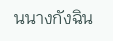นนางกังฉิน